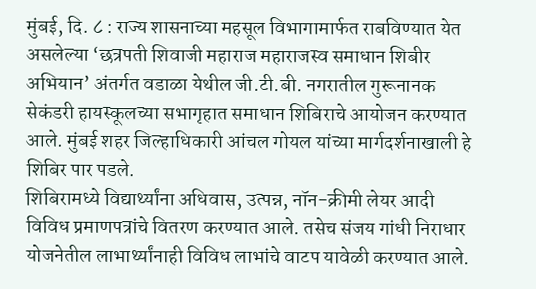मुंबई, दि. ८ : राज्य शासनाच्या महसूल विभागामार्फत राबविण्यात येत असलेल्या ‘छत्रपती शिवाजी महाराज महाराजस्व समाधान शिबीर अभियान’ अंतर्गत वडाळा येथील जी.टी.बी. नगरातील गुरूनानक सेकंडरी हायस्कूलच्या सभागृहात समाधान शिबिराचे आयोजन करण्यात आले. मुंबई शहर जिल्हाधिकारी आंचल गोयल यांच्या मार्गदर्शनाखाली हे शिबिर पार पडले.
शिबिरामध्ये विद्यार्थ्यांना अधिवास, उत्पन्न, नॉन-क्रीमी लेयर आदी विविध प्रमाणपत्रांचे वितरण करण्यात आले. तसेच संजय गांधी निराधार योजनेतील लाभार्थ्यांनाही विविध लाभांचे वाटप यावेळी करण्यात आले.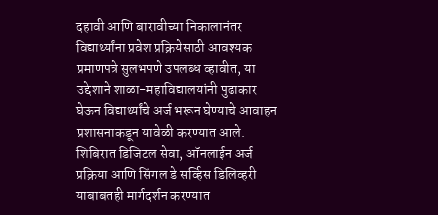दहावी आणि बारावीच्या निकालानंतर विद्यार्थ्यांना प्रवेश प्रक्रियेसाठी आवश्यक प्रमाणपत्रे सुलभपणे उपलब्ध व्हावीत, या उद्देशाने शाळा-महाविद्यालयांनी पुढाकार घेऊन विद्यार्थ्यांचे अर्ज भरून घेण्याचे आवाहन प्रशासनाकडून यावेळी करण्यात आले. शिबिरात डिजिटल सेवा, ऑनलाईन अर्ज प्रक्रिया आणि सिंगल डे सर्व्हिस डिलिव्हरी याबाबतही मार्गदर्शन करण्यात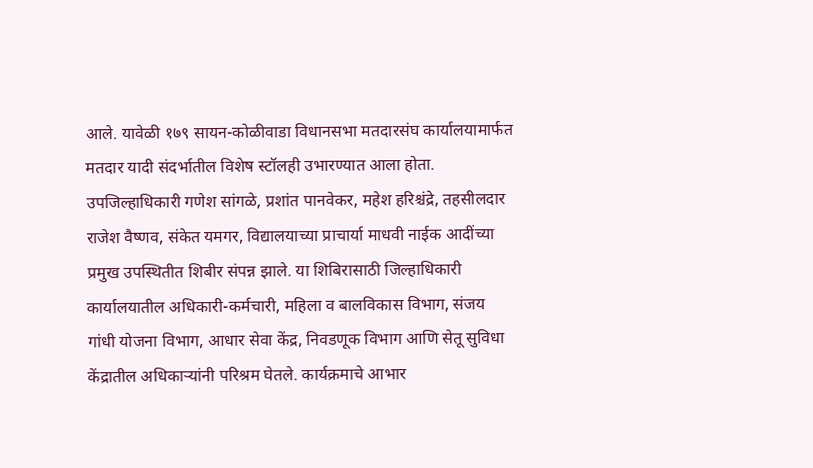आले. यावेळी १७९ सायन-कोळीवाडा विधानसभा मतदारसंघ कार्यालयामार्फत मतदार यादी संदर्भातील विशेष स्टॉलही उभारण्यात आला होता.
उपजिल्हाधिकारी गणेश सांगळे, प्रशांत पानवेकर, महेश हरिश्चंद्रे, तहसीलदार राजेश वैष्णव, संकेत यमगर, विद्यालयाच्या प्राचार्या माधवी नाईक आदींच्या प्रमुख उपस्थितीत शिबीर संपन्न झाले. या शिबिरासाठी जिल्हाधिकारी कार्यालयातील अधिकारी-कर्मचारी, महिला व बालविकास विभाग, संजय गांधी योजना विभाग, आधार सेवा केंद्र, निवडणूक विभाग आणि सेतू सुविधा केंद्रातील अधिकाऱ्यांनी परिश्रम घेतले. कार्यक्रमाचे आभार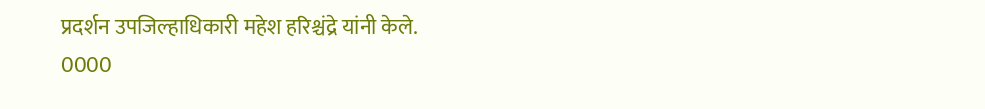प्रदर्शन उपजिल्हाधिकारी महेश हरिश्चंद्रे यांनी केले.
0000